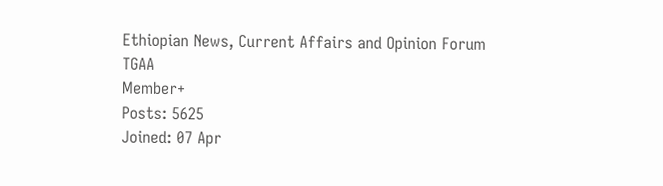Ethiopian News, Current Affairs and Opinion Forum
TGAA
Member+
Posts: 5625
Joined: 07 Apr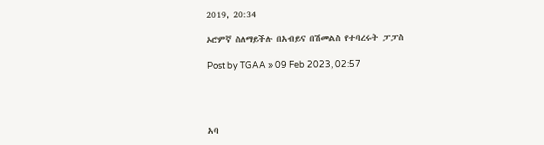2019, 20:34

ኦሮምኛ ስለማይችሉ በአብይና በሽመልስ የተባረሩት ፓፓስ

Post by TGAA » 09 Feb 2023, 02:57




አባ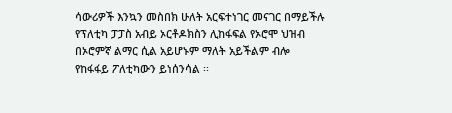ሳውሪዎች እንኳን መስበክ ሁለት አርፍተነገር መናገር በማይችሉ የፕለቲካ ፓፓስ አብይ ኦርቶዶክስን ሊከፋፍል የኦሮሞ ህዝብ በኦሮምኛ ልማር ሲል አይሆኑም ማለት አይችልም ብሎ የከፋፋይ ፖለቲካውን ይነሰንሳል ፡፡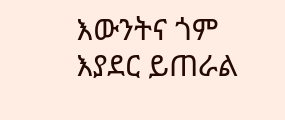እውንትና ጎም እያደር ይጠራል